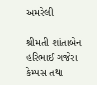અમરેલી

શ્રીમતી શાંતાબેન હરિભાઈ ગજેરા કેમ્પસ તથા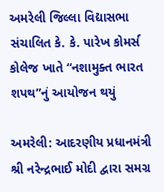અમરેલી જિલ્લા વિદ્યાસભા સંચાલિત કે. કે. પારેખ કોમર્સ કોલેજ ખાતે “નશામુક્ત ભારત શપથ”નું આયોજન થયું

અમરેલી: આદરણીય પ્રધાનમંત્રી શ્રી નરેન્દ્રભાઈ મોદી દ્વારા સમગ્ર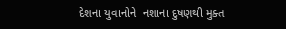દેશના યુવાનોને  નશાના દુષણથી મુક્ત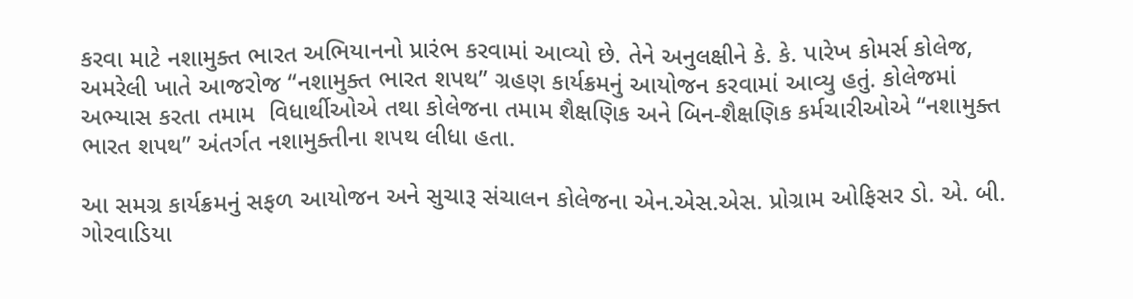કરવા માટે નશામુક્ત ભારત અભિયાનનો પ્રારંભ કરવામાં આવ્યો છે. તેને અનુલક્ષીને કે. કે. પારેખ કોમર્સ કોલેજ, અમરેલી ખાતે આજરોજ “નશામુક્ત ભારત શપથ” ગ્રહણ કાર્યક્રમનું આયોજન કરવામાં આવ્યુ હતું. કોલેજમાં અભ્યાસ કરતા તમામ  વિધાર્થીઓએ તથા કોલેજના તમામ શૈક્ષણિક અને બિન-શૈક્ષણિક કર્મચારીઓએ “નશામુક્ત ભારત શપથ” અંતર્ગત નશામુક્તીના શપથ લીધા હતા.

આ સમગ્ર કાર્યક્રમનું સફળ આયોજન અને સુચારૂ સંચાલન કોલેજના એન.એસ.એસ. પ્રોગ્રામ ઓફિસર ડો. એ. બી. ગોરવાડિયા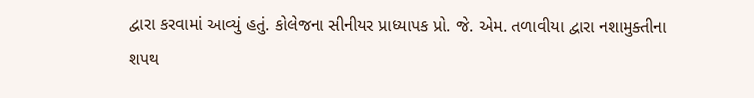દ્વારા કરવામાં આવ્યું હતું. કોલેજના સીનીયર પ્રાધ્યાપક પ્રો. જે. એમ. તળાવીયા દ્વારા નશામુક્તીના શપથ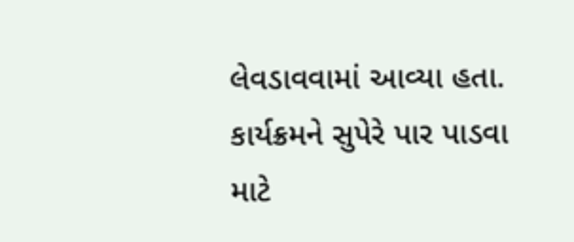લેવડાવવામાં આવ્યા હતા. કાર્યક્રમને સુપેરે પાર પાડવા માટે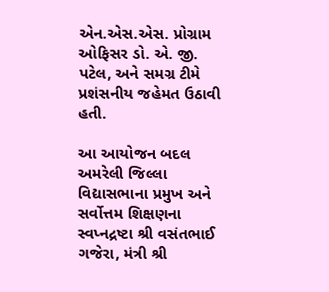એન.એસ.એસ. પ્રોગ્રામ ઓફિસર ડો. એ. જી. પટેલ, અને સમગ્ર ટીમે પ્રશંસનીય જહેમત ઉઠાવી હતી.

આ આયોજન બદલ અમરેલી જિલ્લા વિદ્યાસભાના પ્રમુખ અને સર્વોત્તમ શિક્ષણના સ્વપ્નદ્રષ્ટા શ્રી વસંતભાઈ ગજેરા, મંત્રી શ્રી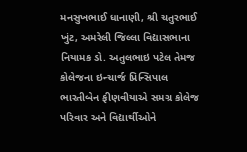મનસુખભાઈ ધાનાણી, શ્રી ચતુરભાઈ ખુંટ, અમરેલી જિલ્લા વિદ્યાસભાના નિયામક ડો. અતુલભાઇ પટેલ તેમજ કોલેજના ઇન્ચાર્જ પ્રિન્સિપાલ ભારતીબેન ફીણવીયાએ સમગ્ર કોલેજ પરિવાર અને વિદ્યાર્થીઓને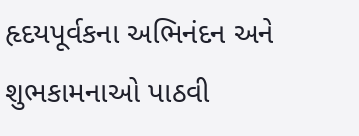હૃદયપૂર્વકના અભિનંદન અને શુભકામનાઓ પાઠવી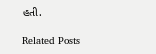હતી.

Related Posts